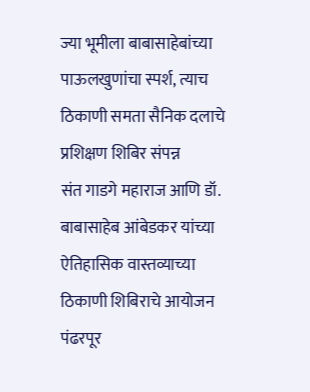ज्या भूमीला बाबासाहेबांच्या पाऊलखुणांचा स्पर्श, त्याच ठिकाणी समता सैनिक दलाचे प्रशिक्षण शिबिर संपन्न
संत गाडगे महाराज आणि डॉ. बाबासाहेब आंबेडकर यांच्या ऐतिहासिक वास्तव्याच्या ठिकाणी शिबिराचे आयोजन
पंढरपूर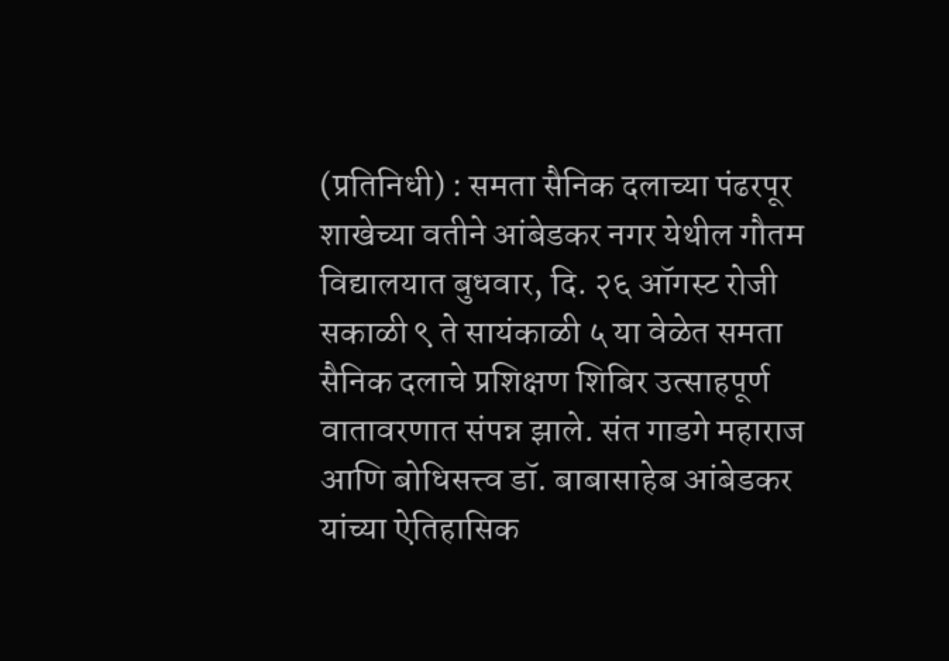(प्रतिनिधी) : समता सैनिक दलाच्या पंढरपूर शाखेच्या वतीने आंबेडकर नगर येथील गौतम विद्यालयात बुधवार, दि. २६ ऑगस्ट रोजी सकाळी ९ ते सायंकाळी ५ या वेळेत समता सैनिक दलाचे प्रशिक्षण शिबिर उत्साहपूर्ण वातावरणात संपन्न झाले. संत गाडगे महाराज आणि बोधिसत्त्व डॉ. बाबासाहेब आंबेडकर यांच्या ऐतिहासिक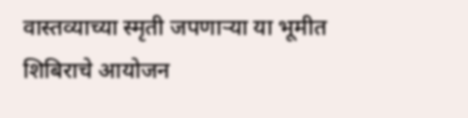वास्तव्याच्या स्मृती जपणाऱ्या या भूमीत शिबिराचे आयोजन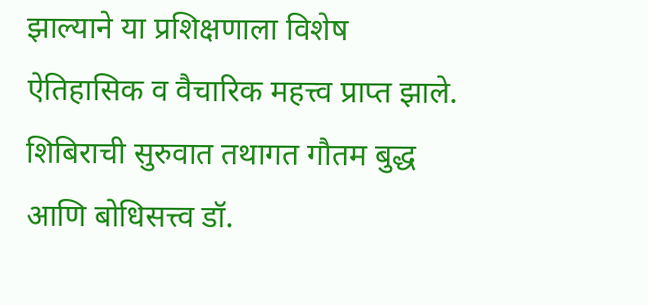झाल्याने या प्रशिक्षणाला विशेष ऐतिहासिक व वैचारिक महत्त्व प्राप्त झाले.
शिबिराची सुरुवात तथागत गौतम बुद्ध आणि बोधिसत्त्व डॉ.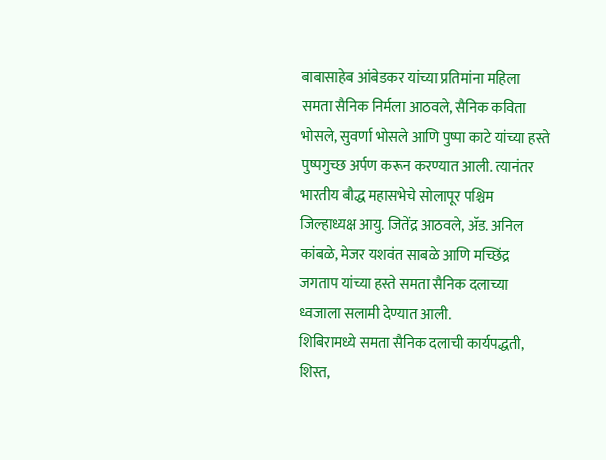बाबासाहेब आंबेडकर यांच्या प्रतिमांना महिला समता सैनिक निर्मला आठवले, सैनिक कविता भोसले, सुवर्णा भोसले आणि पुष्पा काटे यांच्या हस्ते पुष्पगुच्छ अर्पण करून करण्यात आली. त्यानंतर भारतीय बौद्ध महासभेचे सोलापूर पश्चिम जिल्हाध्यक्ष आयु. जितेंद्र आठवले, ॲड. अनिल कांबळे, मेजर यशवंत साबळे आणि मच्छिंद्र जगताप यांच्या हस्ते समता सैनिक दलाच्या ध्वजाला सलामी देण्यात आली.
शिबिरामध्ये समता सैनिक दलाची कार्यपद्धती, शिस्त,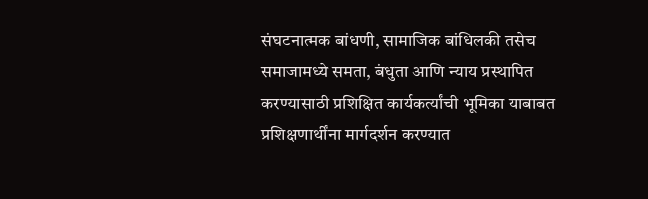संघटनात्मक बांधणी, सामाजिक बांधिलकी तसेच समाजामध्ये समता, बंधुता आणि न्याय प्रस्थापित करण्यासाठी प्रशिक्षित कार्यकर्त्यांची भूमिका याबाबत प्रशिक्षणार्थींना मार्गदर्शन करण्यात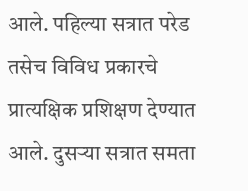आले. पहिल्या सत्रात परेड तसेच विविध प्रकारचे प्रात्यक्षिक प्रशिक्षण देण्यात आले. दुसऱ्या सत्रात समता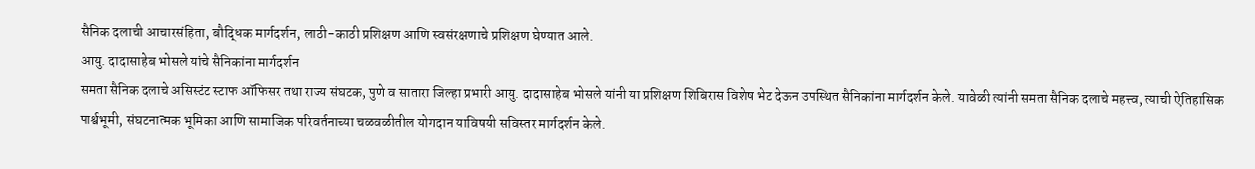सैनिक दलाची आचारसंहिता, बौद्धिक मार्गदर्शन, लाठी-काठी प्रशिक्षण आणि स्वसंरक्षणाचे प्रशिक्षण घेण्यात आले.
आयु. दादासाहेब भोसले यांचे सैनिकांना मार्गदर्शन
समता सैनिक दलाचे असिस्टंट स्टाफ ऑफिसर तथा राज्य संघटक, पुणे व सातारा जिल्हा प्रभारी आयु. दादासाहेब भोसले यांनी या प्रशिक्षण शिबिरास विशेष भेट देऊन उपस्थित सैनिकांना मार्गदर्शन केले. यावेळी त्यांनी समता सैनिक दलाचे महत्त्व, त्याची ऐतिहासिक पार्श्वभूमी, संघटनात्मक भूमिका आणि सामाजिक परिवर्तनाच्या चळवळीतील योगदान याविषयी सविस्तर मार्गदर्शन केले.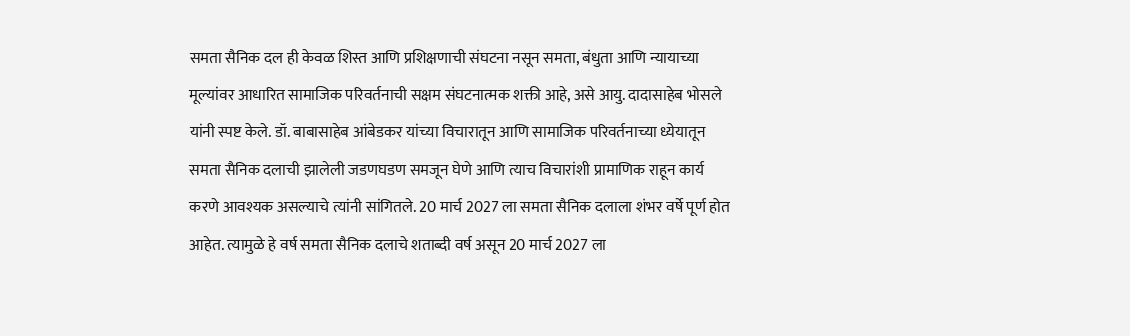समता सैनिक दल ही केवळ शिस्त आणि प्रशिक्षणाची संघटना नसून समता, बंधुता आणि न्यायाच्या मूल्यांवर आधारित सामाजिक परिवर्तनाची सक्षम संघटनात्मक शक्ती आहे, असे आयु. दादासाहेब भोसले यांनी स्पष्ट केले. डॉ. बाबासाहेब आंबेडकर यांच्या विचारातून आणि सामाजिक परिवर्तनाच्या ध्येयातून समता सैनिक दलाची झालेली जडणघडण समजून घेणे आणि त्याच विचारांशी प्रामाणिक राहून कार्य करणे आवश्यक असल्याचे त्यांनी सांगितले. 20 मार्च 2027 ला समता सैनिक दलाला शंभर वर्षे पूर्ण होत आहेत. त्यामुळे हे वर्ष समता सैनिक दलाचे शताब्दी वर्ष असून 20 मार्च 2027 ला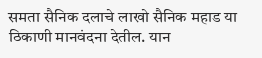समता सैनिक दलाचे लाखो सैनिक महाड या ठिकाणी मानवंदना देतील. यान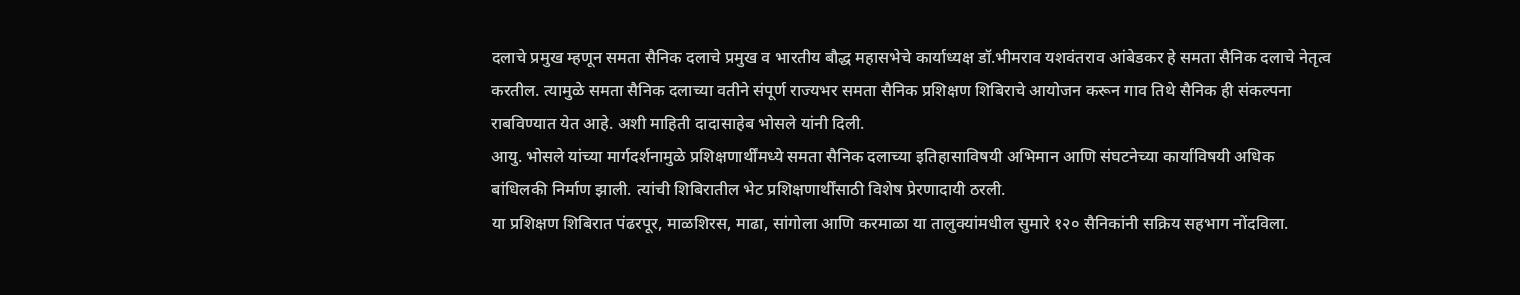दलाचे प्रमुख म्हणून समता सैनिक दलाचे प्रमुख व भारतीय बौद्ध महासभेचे कार्याध्यक्ष डॉ.भीमराव यशवंतराव आंबेडकर हे समता सैनिक दलाचे नेतृत्व करतील. त्यामुळे समता सैनिक दलाच्या वतीने संपूर्ण राज्यभर समता सैनिक प्रशिक्षण शिबिराचे आयोजन करून गाव तिथे सैनिक ही संकल्पना राबविण्यात येत आहे. अशी माहिती दादासाहेब भोसले यांनी दिली.
आयु. भोसले यांच्या मार्गदर्शनामुळे प्रशिक्षणार्थींमध्ये समता सैनिक दलाच्या इतिहासाविषयी अभिमान आणि संघटनेच्या कार्याविषयी अधिक बांधिलकी निर्माण झाली. त्यांची शिबिरातील भेट प्रशिक्षणार्थींसाठी विशेष प्रेरणादायी ठरली.
या प्रशिक्षण शिबिरात पंढरपूर, माळशिरस, माढा, सांगोला आणि करमाळा या तालुक्यांमधील सुमारे १२० सैनिकांनी सक्रिय सहभाग नोंदविला.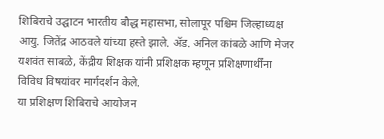शिबिराचे उद्घाटन भारतीय बौद्ध महासभा, सोलापूर पश्चिम जिल्हाध्यक्ष आयु. जितेंद्र आठवले यांच्या हस्ते झाले. ॲड. अनिल कांबळे आणि मेजर यशवंत साबळे, केंद्रीय शिक्षक यांनी प्रशिक्षक म्हणून प्रशिक्षणार्थींना विविध विषयांवर मार्गदर्शन केले.
या प्रशिक्षण शिबिराचे आयोजन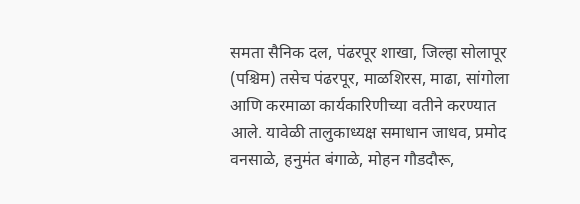समता सैनिक दल, पंढरपूर शाखा, जिल्हा सोलापूर (पश्चिम) तसेच पंढरपूर, माळशिरस, माढा, सांगोला आणि करमाळा कार्यकारिणीच्या वतीने करण्यात आले. यावेळी तालुकाध्यक्ष समाधान जाधव, प्रमोद वनसाळे, हनुमंत बंगाळे, मोहन गौडदौरू,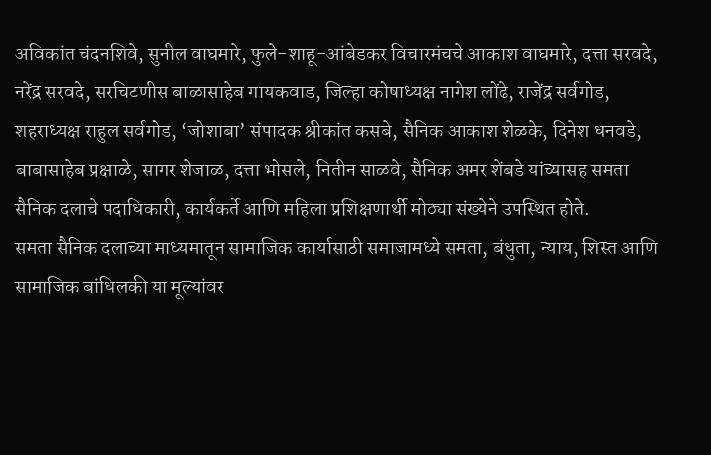अविकांत चंदनशिवे, सुनील वाघमारे, फुले-शाहू-आंबेडकर विचारमंचचे आकाश वाघमारे, दत्ता सरवदे, नरेंद्र सरवदे, सरचिटणीस बाळासाहेब गायकवाड, जिल्हा कोषाध्यक्ष नागेश लोंढे, राजेंद्र सर्वगोड, शहराध्यक्ष राहुल सर्वगोड, ‘जोशाबा’ संपादक श्रीकांत कसबे, सैनिक आकाश शेळके, दिनेश धनवडे, बाबासाहेब प्रक्षाळे, सागर शेजाळ, दत्ता भोसले, नितीन साळवे, सैनिक अमर शेंबडे यांच्यासह समता सैनिक दलाचे पदाधिकारी, कार्यकर्ते आणि महिला प्रशिक्षणार्थी मोठ्या संख्येने उपस्थित होते.
समता सैनिक दलाच्या माध्यमातून सामाजिक कार्यासाठी समाजामध्ये समता, बंधुता, न्याय, शिस्त आणि सामाजिक बांधिलकी या मूल्यांवर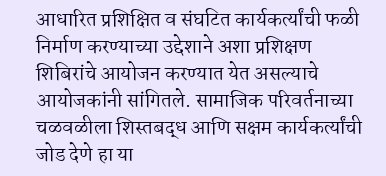आधारित प्रशिक्षित व संघटित कार्यकर्त्यांची फळी निर्माण करण्याच्या उद्देशाने अशा प्रशिक्षण शिबिरांचे आयोजन करण्यात येत असल्याचे आयोजकांनी सांगितले. सामाजिक परिवर्तनाच्या चळवळीला शिस्तबद्ध आणि सक्षम कार्यकर्त्यांची जोड देणे हा या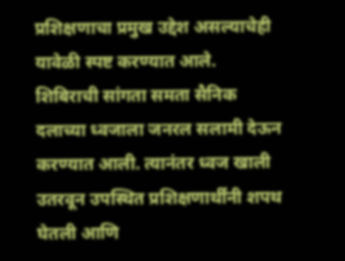प्रशिक्षणाचा प्रमुख उद्देश असल्याचेही यावेळी स्पष्ट करण्यात आले.
शिबिराची सांगता समता सैनिक दलाच्या ध्वजाला जनरल सलामी देऊन करण्यात आली. त्यानंतर ध्वज खाली उतरवून उपस्थित प्रशिक्षणार्थींनी शपथ घेतली आणि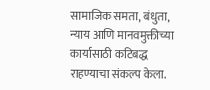सामाजिक समता, बंधुता, न्याय आणि मानवमुक्तीच्या कार्यासाठी कटिबद्ध राहण्याचा संकल्प केला.